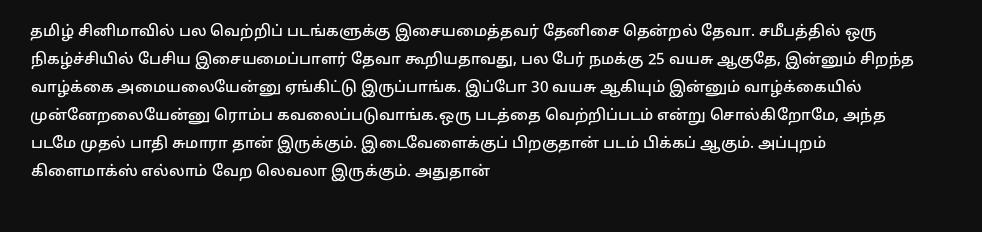தமிழ் சினிமாவில் பல வெற்றிப் படங்களுக்கு இசையமைத்தவர் தேனிசை தென்றல் தேவா. சமீபத்தில் ஒரு நிகழ்ச்சியில் பேசிய இசையமைப்பாளர் தேவா கூறியதாவது, பல பேர் நமக்கு 25 வயசு ஆகுதே, இன்னும் சிறந்த வாழ்க்கை அமையலையேன்னு ஏங்கிட்டு இருப்பாங்க. இப்போ 30 வயசு ஆகியும் இன்னும் வாழ்க்கையில் முன்னேறலையேன்னு ரொம்ப கவலைப்படுவாங்க.ஒரு படத்தை வெற்றிப்படம் என்று சொல்கிறோமே, அந்த படமே முதல் பாதி சுமாரா தான் இருக்கும். இடைவேளைக்குப் பிறகுதான் படம் பிக்கப் ஆகும். அப்புறம் கிளைமாக்ஸ் எல்லாம் வேற லெவலா இருக்கும். அதுதான்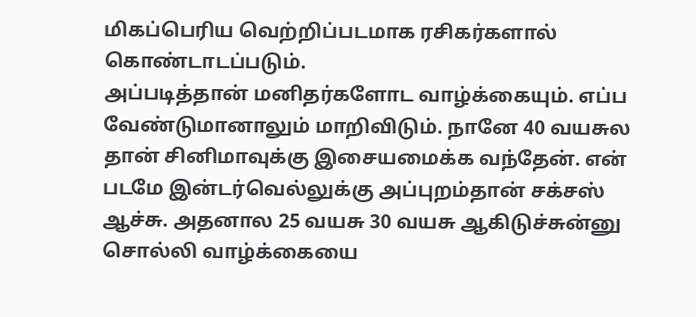மிகப்பெரிய வெற்றிப்படமாக ரசிகர்களால் கொண்டாடப்படும்.
அப்படித்தான் மனிதர்களோட வாழ்க்கையும். எப்ப வேண்டுமானாலும் மாறிவிடும். நானே 40 வயசுல தான் சினிமாவுக்கு இசையமைக்க வந்தேன். என் படமே இன்டர்வெல்லுக்கு அப்புறம்தான் சக்சஸ் ஆச்சு. அதனால 25 வயசு 30 வயசு ஆகிடுச்சுன்னு சொல்லி வாழ்க்கையை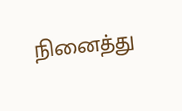நினைத்து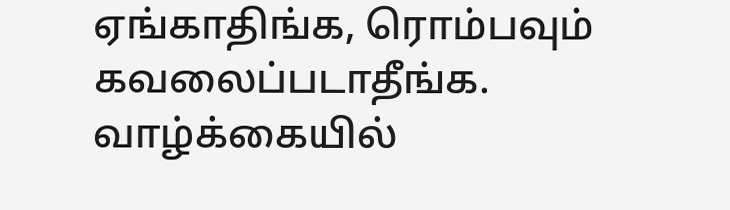ஏங்காதிங்க, ரொம்பவும் கவலைப்படாதீங்க. வாழ்க்கையில்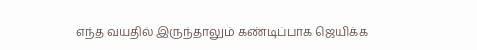எந்த வயதில் இருந்தாலும் கண்டிப்பாக ஜெயிக்க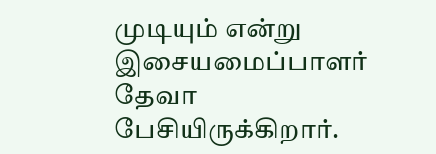முடியும் என்று இசையமைப்பாளர் தேவா பேசியிருக்கிறார்.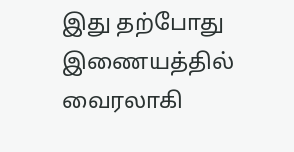இது தற்போது இணையத்தில் வைரலாகி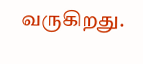வருகிறது.